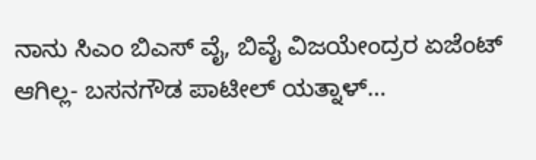ನಾನು ಸಿಎಂ ಬಿಎಸ್ ವೈ, ಬಿವೈ ವಿಜಯೇಂದ್ರರ ಏಜೆಂಟ್ ಆಗಿಲ್ಲ- ಬಸನಗೌಡ ಪಾಟೀಲ್ ಯತ್ನಾಳ್…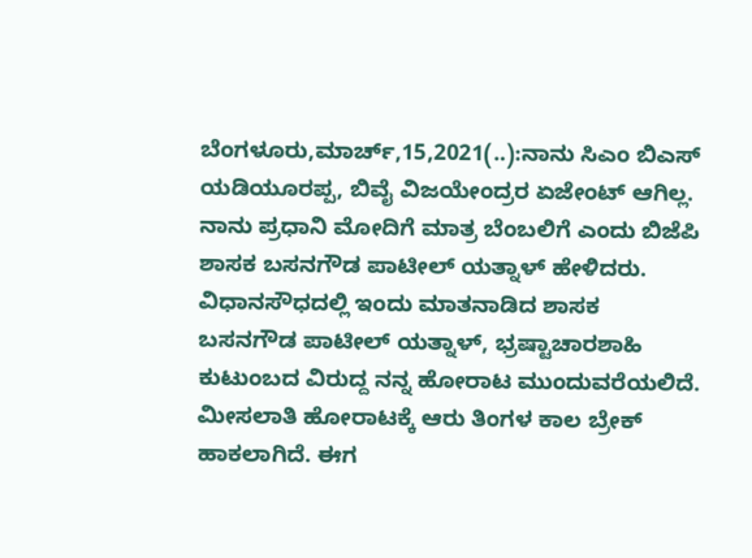ಬೆಂಗಳೂರು,ಮಾರ್ಚ್,15,2021(..):ನಾನು ಸಿಎಂ ಬಿಎಸ್ ಯಡಿಯೂರಪ್ಪ, ಬಿವೈ ವಿಜಯೇಂದ್ರರ ಏಜೇಂಟ್ ಆಗಿಲ್ಲ. ನಾನು ಪ್ರಧಾನಿ ಮೋದಿಗೆ ಮಾತ್ರ ಬೆಂಬಲಿಗೆ ಎಂದು ಬಿಜೆಪಿ ಶಾಸಕ ಬಸನಗೌಡ ಪಾಟೀಲ್ ಯತ್ನಾಳ್ ಹೇಳಿದರು. ವಿಧಾನಸೌಧದಲ್ಲಿ ಇಂದು ಮಾತನಾಡಿದ ಶಾಸಕ ಬಸನಗೌಡ ಪಾಟೀಲ್ ಯತ್ನಾಳ್, ಭ್ರಷ್ಟಾಚಾರಶಾಹಿ ಕುಟುಂಬದ ವಿರುದ್ದ ನನ್ನ ಹೋರಾಟ ಮುಂದುವರೆಯಲಿದೆ. ಮೀಸಲಾತಿ ಹೋರಾಟಕ್ಕೆ ಆರು ತಿಂಗಳ ಕಾಲ ಬ್ರೇಕ್ ಹಾಕಲಾಗಿದೆ. ಈಗ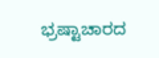ಭ್ರಷ್ಟಾಚಾರದ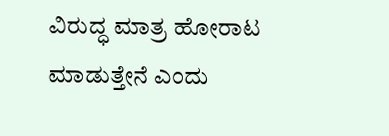ವಿರುದ್ಧ ಮಾತ್ರ ಹೋರಾಟ ಮಾಡುತ್ತೇನೆ ಎಂದು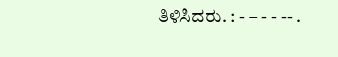ತಿಳಿಸಿದರು. : - – - - -- .